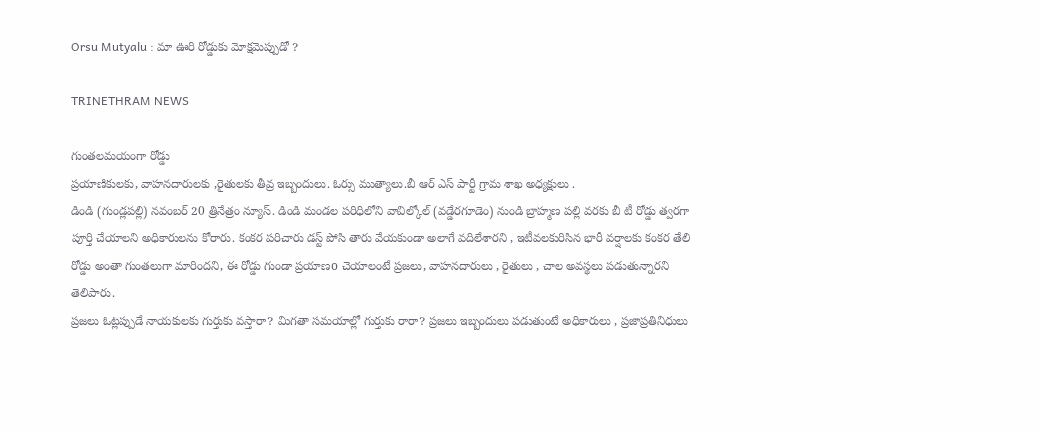Orsu Mutyalu : మా ఊరి రోడ్డుకు మోక్షమెప్పుడో ?

TRINETHRAM NEWS

గుంతలమయంగా రోడ్డు
ప్రయాణికులకు, వాహనదారులకు ,రైతులకు తీవ్ర ఇబ్బందులు. ఓర్సు ముత్యాలు.బీ ఆర్ ఎస్ పార్టీ గ్రామ శాఖ అధ్యక్షులు .
డిండి (గుండ్లపల్లి) నవంబర్ 20 త్రినేత్రం న్యూస్. డిండి మండల పరిధిలోని వావిల్కోల్ (వడ్డేరగూడెం) నుండి బ్రాహ్మణ పల్లి వరకు బీ టీ రోడ్డు త్వరగా పూర్తి చేయాలని అధికారులను కోరారు. కంకర పరిచారు డస్ట్ పోసి తారు వేయకుండా అలాగే వదిలేశారని , ఇటీవలకురిసిన భారీ వర్షాలకు కంకర తేలి రోడ్డు అంతా గుంతలుగా మారిందని, ఈ రోడ్డు గుండా ప్రయాణo చెయాలంటే ప్రజలు, వాహనదారులు , రైతులు , చాల అవస్థలు పడుతున్నారని తెలిపారు.
ప్రజలు ఓట్లప్పుడే నాయకులకు గుర్తుకు వస్తారా? మిగతా సమయాల్లో గుర్తుకు రారా? ప్రజలు ఇబ్బందులు పడుతుంటే అధికారులు , ప్రజాప్రతినిధులు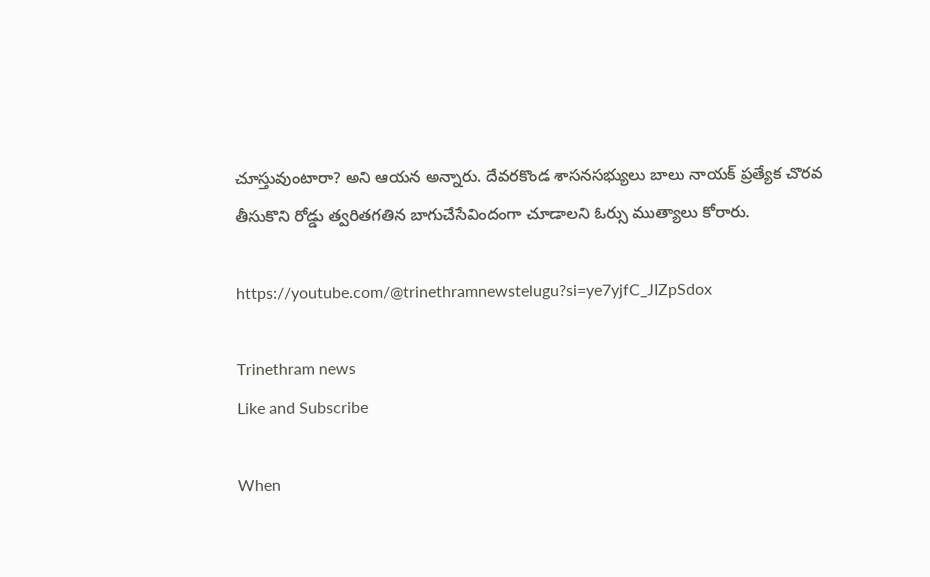చూస్తువుంటారా? అని ఆయన అన్నారు. దేవరకొండ శాసనసభ్యులు బాలు నాయక్ ప్రత్యేక చొరవ తీసుకొని రోడ్డు త్వరితగతిన బాగుచేసేవిందంగా చూడాలని ఓర్సు ముత్యాలు కోరారు.

https://youtube.com/@trinethramnewstelugu?si=ye7yjfC_JIZpSdox

Trinethram news
Like and Subscribe

When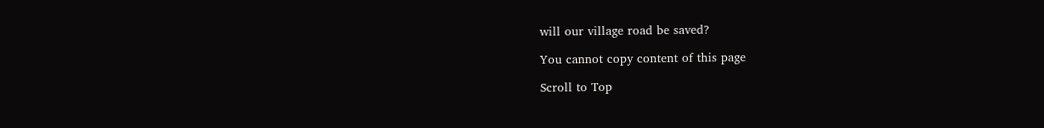will our village road be saved?

You cannot copy content of this page

Scroll to Top